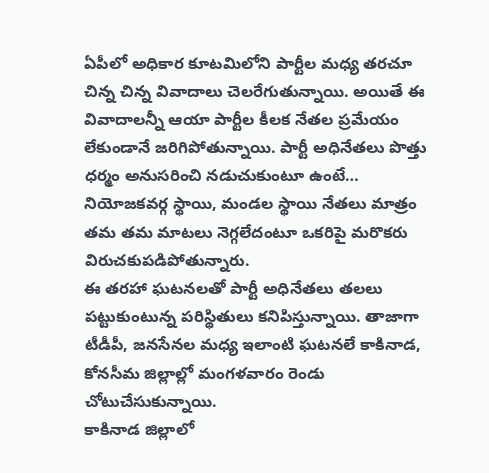ఏపీలో అధికార కూటమిలోని పార్టీల మధ్య తరచూ చిన్న చిన్న వివాదాలు చెలరేగుతున్నాయి. అయితే ఈ వివాదాలన్నీ ఆయా పార్టీల కీలక నేతల ప్రమేయం లేకుండానే జరిగిపోతున్నాయి. పార్టీ అధినేతలు పొత్తు ధర్మం అనుసరించి నడుచుకుంటూ ఉంటే… నియోజకవర్గ స్థాయి, మండల స్థాయి నేతలు మాత్రం తమ తమ మాటలు నెగ్గలేదంటూ ఒకరిపై మరొకరు విరుచకుపడిపోతున్నారు.
ఈ తరహా ఘటనలతో పార్టీ అధినేతలు తలలు పట్టుకుంటున్న పరిస్థితులు కనిపిస్తున్నాయి. తాజాగా టీడీపీ, జనసేనల మధ్య ఇలాంటి ఘటనలే కాకినాడ, కోనసీమ జిల్లాల్లో మంగళవారం రెండు చోటుచేసుకున్నాయి.
కాకినాడ జిల్లాలో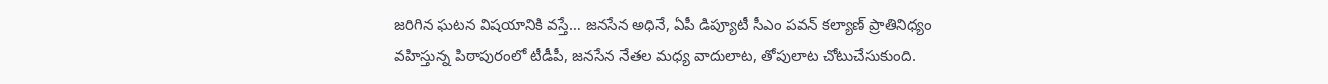జరిగిన ఘటన విషయానికి వస్తే… జనసేన అధినే, ఏపీ డిప్యూటీ సీఎం పవన్ కల్యాణ్ ప్రాతినిధ్యం వహిస్తున్న పిఠాపురంలో టీడీపీ, జనసేన నేతల మధ్య వాదులాట, తోపులాట చోటుచేసుకుంది.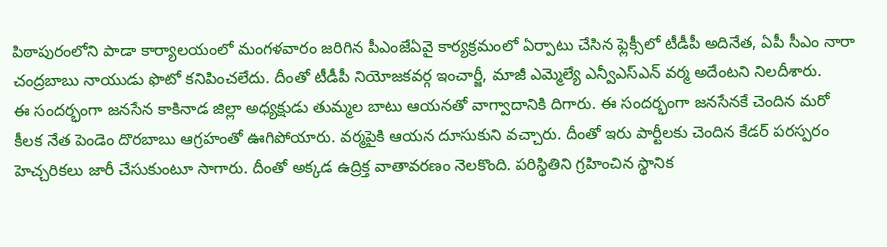పిఠాపురంలోని పాడా కార్యాలయంలో మంగళవారం జరిగిన పీఎంజేఏవై కార్యక్రమంలో ఏర్పాటు చేసిన ఫ్లెక్సీలో టీడీపీ అదినేత, ఏపీ సీఎం నారా చంద్రబాబు నాయుడు ఫొటో కనిపించలేదు. దీంతో టీడీపీ నియోజకవర్గ ఇంచార్జీ, మాజీ ఎమ్మెల్యే ఎన్వీఎస్ఎన్ వర్మ అదేంటని నిలదీశారు.
ఈ సందర్భంగా జనసేన కాకినాడ జిల్లా అధ్యక్షుడు తుమ్మల బాటు ఆయనతో వాగ్వాదానికి దిగారు. ఈ సందర్భంగా జనసేనకే చెందిన మరో కీలక నేత పెండెం దొరబాబు ఆగ్రహంతో ఊగిపోయారు. వర్మపైకి ఆయన దూసుకుని వచ్చారు. దీంతో ఇరు పార్టీలకు చెందిన కేడర్ పరస్పరం హెచ్చరికలు జారీ చేసుకుంటూ సాగారు. దీంతో అక్కడ ఉద్రిక్త వాతావరణం నెలకొంది. పరిస్థితిని గ్రహించిన స్థానిక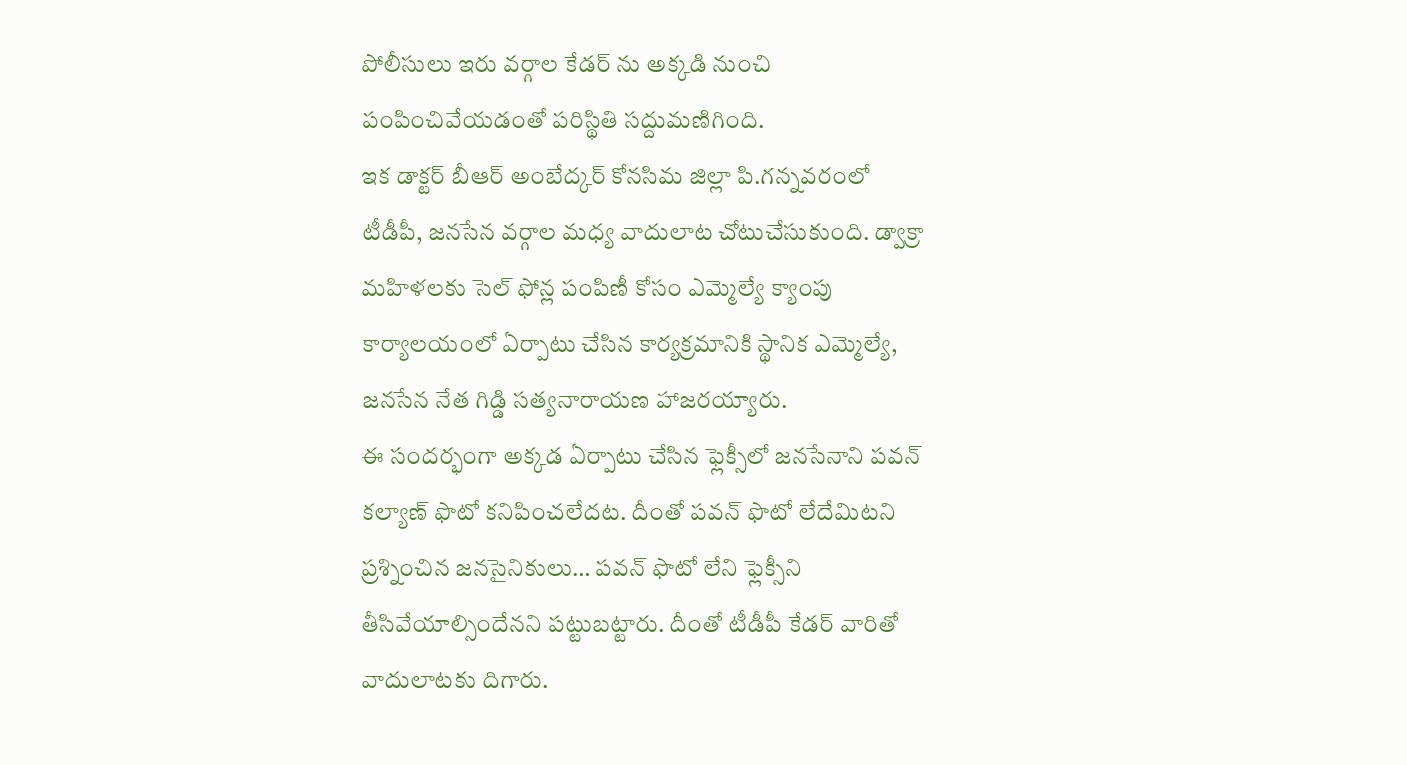పోలీసులు ఇరు వర్గాల కేడర్ ను అక్కడి నుంచి పంపించివేయడంతో పరిస్థితి సద్దుమణిగింది.
ఇక డాక్టర్ బీఆర్ అంబేద్కర్ కోనసిమ జిల్లా పి.గన్నవరంలో టీడీపీ, జనసేన వర్గాల మధ్య వాదులాట చోటుచేసుకుంది. డ్వాక్రా మహిళలకు సెల్ ఫోన్ల పంపిణీ కోసం ఎమ్మెల్యే క్యాంపు కార్యాలయంలో ఏర్పాటు చేసిన కార్యక్రమానికి స్థానిక ఎమ్మెల్యే, జనసేన నేత గిడ్డి సత్యనారాయణ హాజరయ్యారు.
ఈ సందర్భంగా అక్కడ ఏర్పాటు చేసిన ఫ్లెక్సీలో జనసేనాని పవన్ కల్యాణ్ ఫొటో కనిపించలేదట. దీంతో పవన్ ఫొటో లేదేమిటని ప్రశ్నించిన జనసైనికులు… పవన్ ఫొటో లేని ఫ్లెక్సీని తీసివేయాల్సిందేనని పట్టుబట్టారు. దీంతో టీడీపీ కేడర్ వారితో వాదులాటకు దిగారు.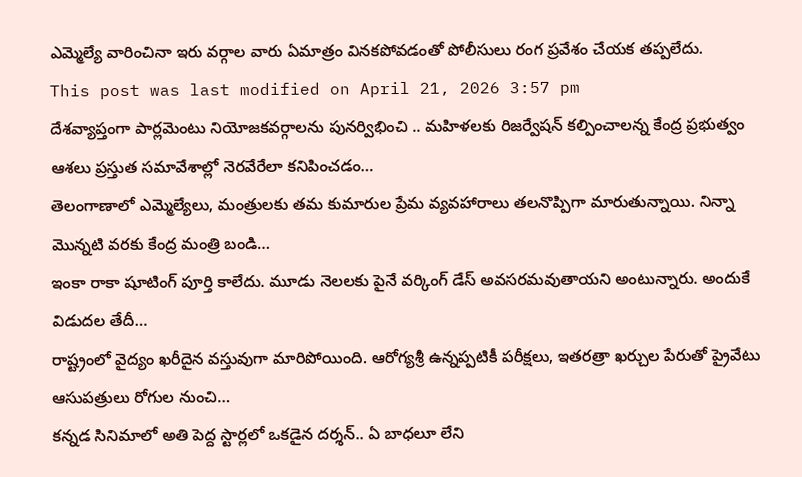ఎమ్మెల్యే వారించినా ఇరు వర్గాల వారు ఏమాత్రం వినకపోవడంతో పోలీసులు రంగ ప్రవేశం చేయక తప్పలేదు.
This post was last modified on April 21, 2026 3:57 pm
దేశవ్యాప్తంగా పార్లమెంటు నియోజకవర్గాలను పునర్విభించి .. మహిళలకు రిజర్వేషన్ కల్పించాలన్న కేంద్ర ప్రభుత్వం ఆశలు ప్రస్తుత సమావేశాల్లో నెరవేరేలా కనిపించడం…
తెలంగాణాలో ఎమ్మెల్యేలు, మంత్రులకు తమ కుమారుల ప్రేమ వ్యవహారాలు తలనొప్పిగా మారుతున్నాయి. నిన్నా మొన్నటి వరకు కేంద్ర మంత్రి బండి…
ఇంకా రాకా షూటింగ్ పూర్తి కాలేదు. మూడు నెలలకు పైనే వర్కింగ్ డేస్ అవసరమవుతాయని అంటున్నారు. అందుకే విడుదల తేదీ…
రాష్ట్రంలో వైద్యం ఖరీదైన వస్తువుగా మారిపోయింది. ఆరోగ్యశ్రీ ఉన్నప్పటికీ పరీక్షలు, ఇతరత్రా ఖర్చుల పేరుతో ప్రైవేటు ఆసుపత్రులు రోగుల నుంచి…
కన్నడ సినిమాలో అతి పెద్ద స్టార్లలో ఒకడైన దర్శన్.. ఏ బాధలూ లేని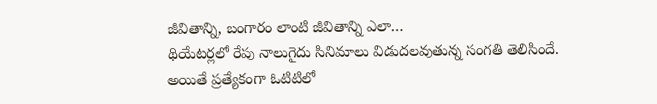జీవితాన్ని, బంగారం లాంటి జీవితాన్ని ఎలా…
థియేటర్లలో రేపు నాలుగైదు సినిమాలు విడుదలవుతున్న సంగతి తెలిసిందే. అయితే ప్రత్యేకంగా ఓటిటిలో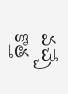వచ్చే కొత్త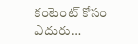కంటెంట్ కోసం ఎదురు…